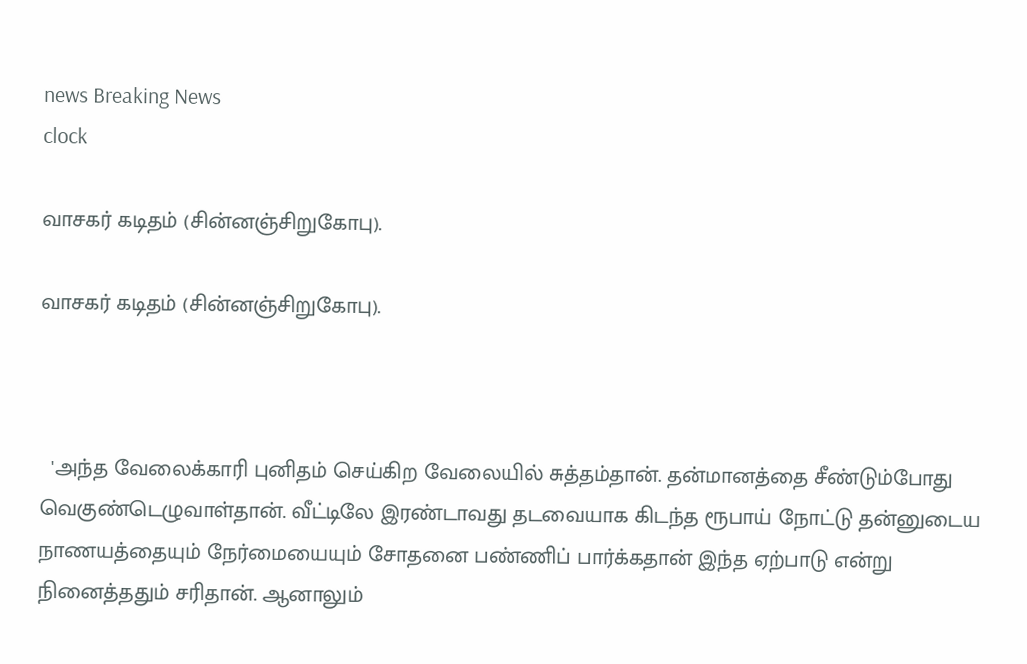news Breaking News
clock

வாசகர் கடிதம் (சின்னஞ்சிறுகோபு).

வாசகர் கடிதம் (சின்னஞ்சிறுகோபு).



  'அந்த வேலைக்காரி புனிதம் செய்கிற வேலையில் சுத்தம்தான். தன்மானத்தை சீண்டும்போது வெகுண்டெழுவாள்தான். வீட்டிலே இரண்டாவது தடவையாக கிடந்த ரூபாய் நோட்டு தன்னுடைய நாணயத்தையும் நேர்மையையும் சோதனை பண்ணிப் பார்க்கதான் இந்த ஏற்பாடு என்று நினைத்ததும் சரிதான். ஆனாலும்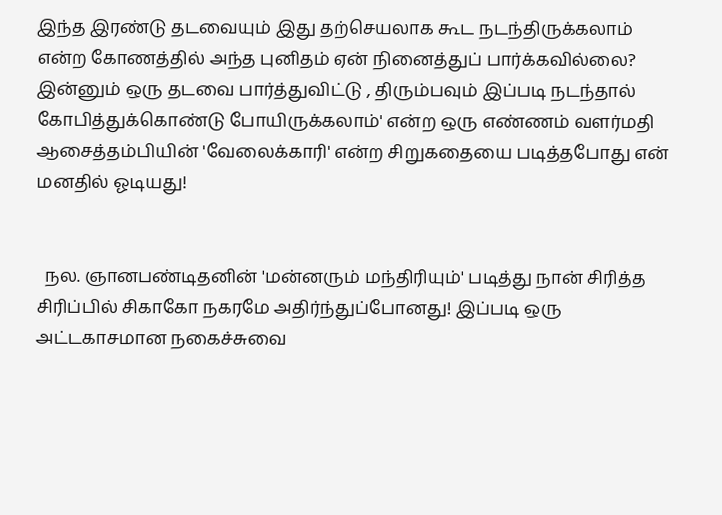இந்த இரண்டு தடவையும் இது தற்செயலாக கூட நடந்திருக்கலாம் என்ற கோணத்தில் அந்த புனிதம் ஏன் நினைத்துப் பார்க்கவில்லை? இன்னும் ஒரு தடவை பார்த்துவிட்டு , திரும்பவும் இப்படி நடந்தால் கோபித்துக்கொண்டு போயிருக்கலாம்' என்ற ஒரு எண்ணம் வளர்மதி ஆசைத்தம்பியின் 'வேலைக்காரி' என்ற சிறுகதையை படித்தபோது என் மனதில் ஓடியது!


  நல. ஞானபண்டிதனின் 'மன்னரும் மந்திரியும்' படித்து நான் சிரித்த சிரிப்பில் சிகாகோ நகரமே அதிர்ந்துப்போனது! இப்படி ஒரு அட்டகாசமான நகைச்சுவை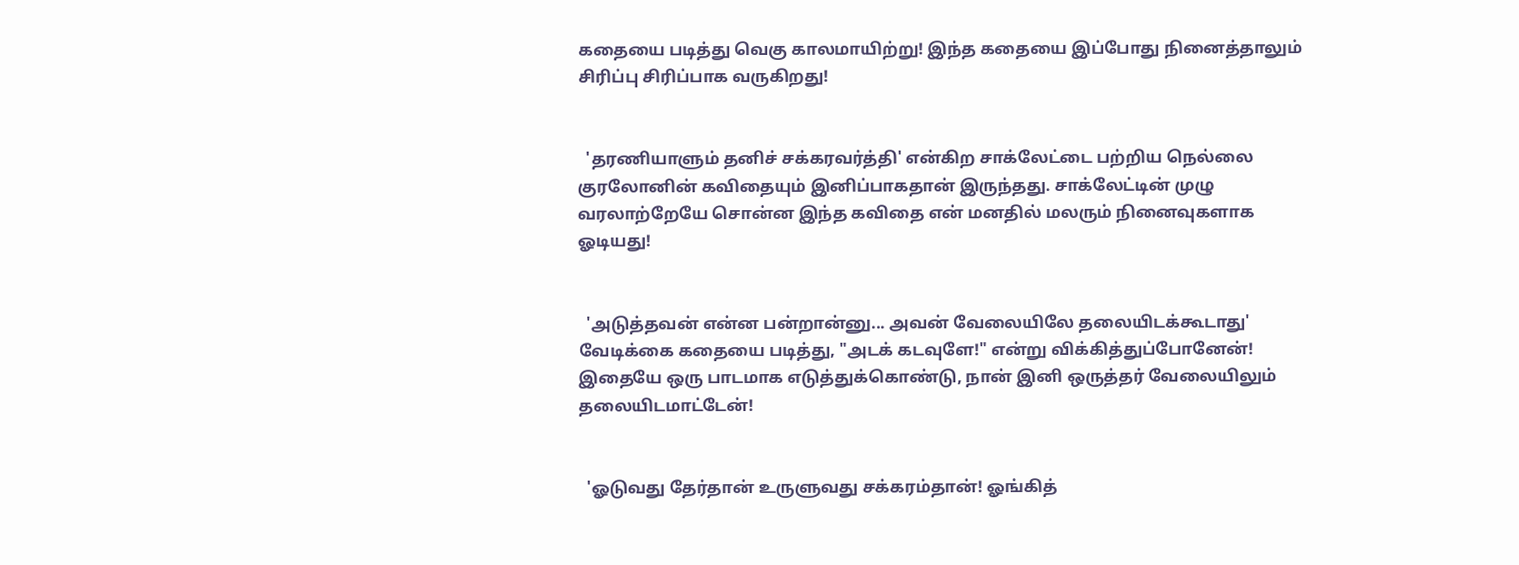கதையை படித்து வெகு காலமாயிற்று! இந்த கதையை இப்போது நினைத்தாலும் சிரிப்பு சிரிப்பாக வருகிறது!


  'தரணியாளும் தனிச் சக்கரவர்த்தி' என்கிற சாக்லேட்டை பற்றிய நெல்லை குரலோனின் கவிதையும் இனிப்பாகதான் இருந்தது. சாக்லேட்டின் முழு வரலாற்றேயே சொன்ன இந்த கவிதை என் மனதில் மலரும் நினைவுகளாக ஓடியது!


  'அடுத்தவன் என்ன பன்றான்னு... அவன் வேலையிலே தலையிடக்கூடாது' வேடிக்கை கதையை படித்து, "அடக் கடவுளே!" என்று விக்கித்துப்போனேன்! இதையே ஒரு பாடமாக எடுத்துக்கொண்டு, நான் இனி ஒருத்தர் வேலையிலும் தலையிடமாட்டேன்!


  'ஓடுவது தேர்தான் உருளுவது சக்கரம்தான்! ஓங்கித்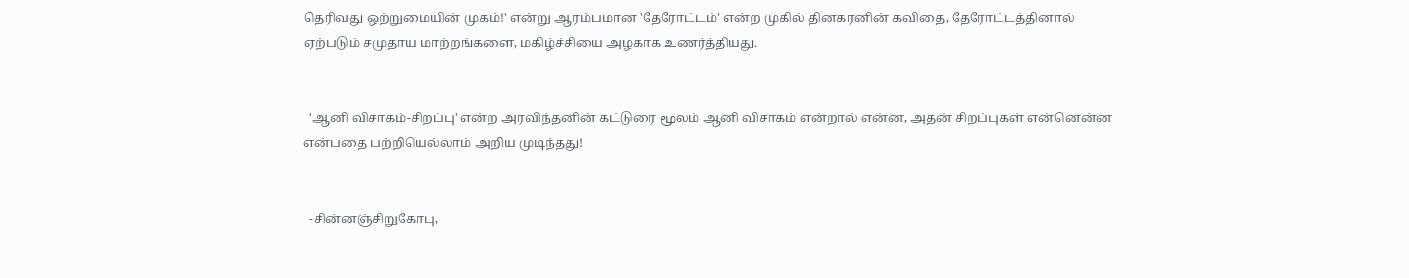தெரிவது ஒற்றுமையின் முகம்!' என்று ஆரம்பமான 'தேரோட்டம்' என்ற முகில் தினகரனின் கவிதை, தேரோட்டத்தினால் ஏற்படும் சமுதாய மாற்றங்களை, மகிழ்ச்சியை அழகாக உணர்த்தியது.


  'ஆனி விசாகம்-சிறப்பு' என்ற அரவிந்தனின் கட்டுரை மூலம் ஆனி விசாகம் என்றால் என்ன, அதன் சிறப்புகள் என்னென்ன என்பதை பற்றியெல்லாம் அறிய முடிந்தது!


  -சின்னஞ்சிறுகோபு,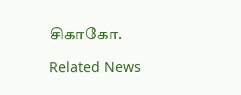சிகாகோ.

Related News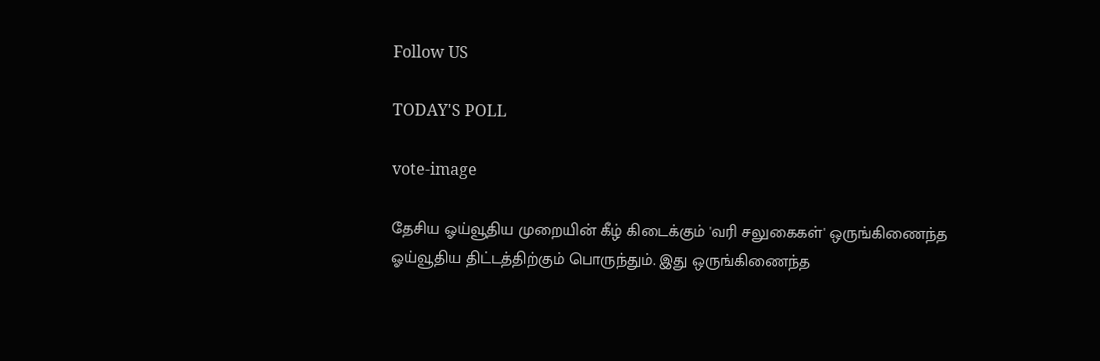Follow US

TODAY'S POLL

vote-image

தேசிய ஓய்வூதிய முறையின் கீழ் கிடைக்கும் 'வரி சலுகைகள்' ஒருங்கிணைந்த ஓய்வூதிய திட்டத்திற்கும் பொருந்தும். இது ஒருங்கிணைந்த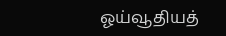ஓய்வூதியத்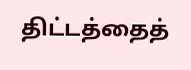திட்டத்தைத்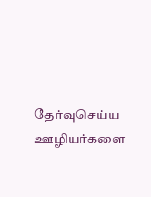தேர்வுசெய்ய ஊழியர்களை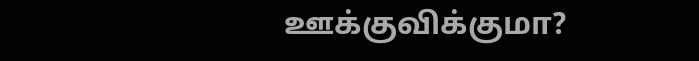ஊக்குவிக்குமா?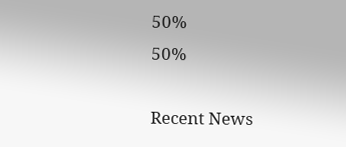50%
50%

Recent News